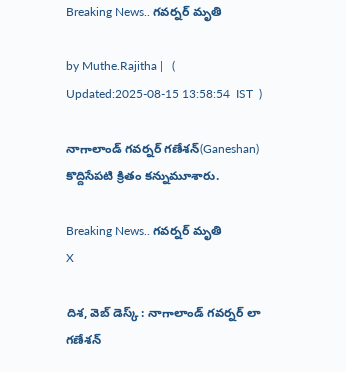Breaking News.. గవర్నర్ మృతి

by Muthe.Rajitha |   (  Updated:2025-08-15 13:58:54  IST  )

నాగాలాండ్ గవర్నర్ గణేశన్(Ganeshan) కొద్దిసేపటి క్రితం కన్నుమూశారు.

Breaking News.. గవర్నర్ మృతి
X

దిశ, వెబ్ డెస్క్ : నాగాలాండ్ గవర్నర్ లా గణేశన్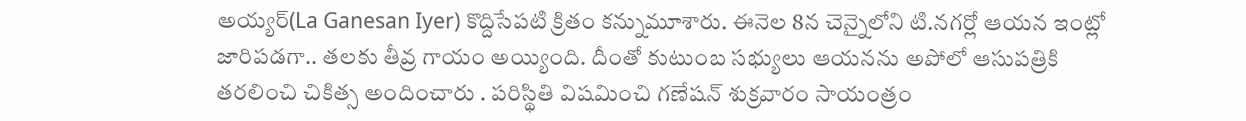అయ్యర్(La Ganesan Iyer) కొద్దిసేపటి క్రితం కన్నుమూశారు. ఈనెల 8న చెన్నైలోని టి.నగర్లో ఆయన ఇంట్లో జారిపడగా.. తలకు తీవ్ర గాయం అయ్యింది. దీంతో కుటుంబ సభ్యులు ఆయనను అపోలో ఆసుపత్రికి తరలించి చికిత్స అందించారు . పరిస్థితి విషమించి గణేషన్ శుక్రవారం సాయంత్రం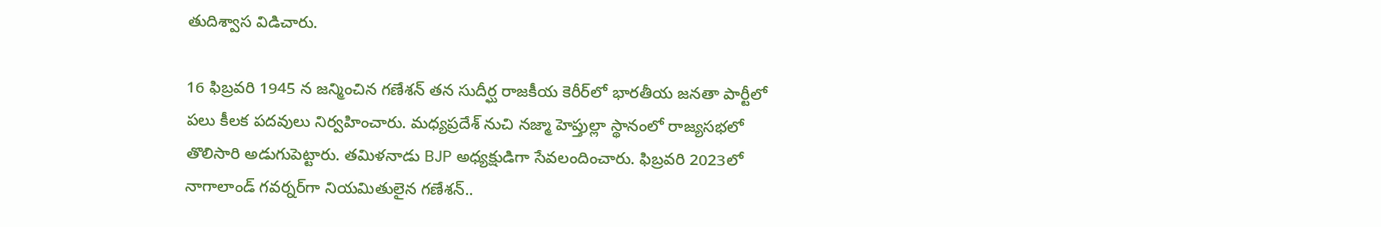తుదిశ్వాస విడిచారు.

16 ఫిబ్రవరి 1945 న జన్మించిన గణేశన్ తన సుదీర్ఘ రాజకీయ కెరీర్‌లో భారతీయ జనతా పార్టీలో పలు కీలక పదవులు నిర్వహించారు. మధ్యప్రదేశ్ నుచి నజ్మా హెప్తుల్లా స్థానంలో రాజ్యసభలో తొలిసారి అడుగుపెట్టారు. తమిళనాడు BJP అధ్యక్షుడిగా సేవలందించారు. ఫిబ్రవరి 2023లో నాగాలాండ్ గవర్నర్‌గా నియమితులైన గణేశన్..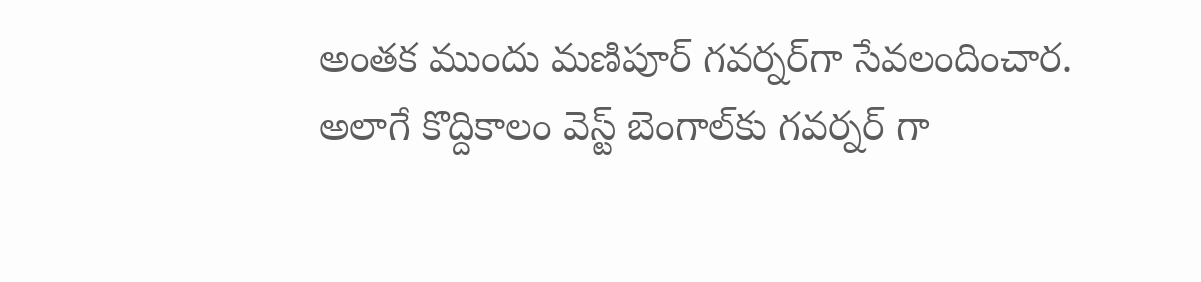అంతక ముందు మణిపూర్ గవర్నర్‌గా సేవలందించార. అలాగే కొద్దికాలం వెస్ట్ బెంగాల్‌కు గవర్నర్ గా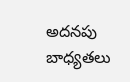అదనపు బాధ్యతలు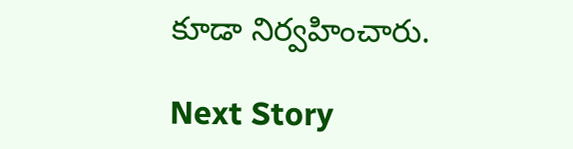కూడా నిర్వహించారు.

Next Story